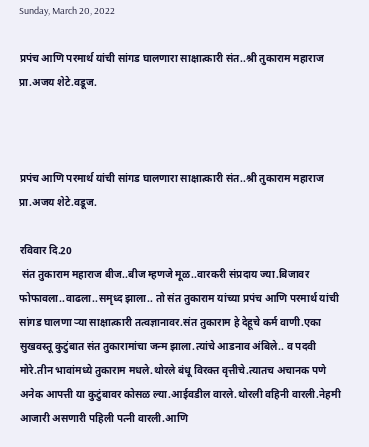Sunday, March 20, 2022

प्रपंच आणि परमार्थ यांची सांगड घालणारा साक्षात्कारी संत..श्री तुकाराम महाराज प्रा.अजय शेटे.वडूज.



प्रपंच आणि परमार्थ यांची सांगड घालणारा साक्षात्कारी संत..श्री तुकाराम महाराज
प्रा.अजय शेटे.वडूज.

रविवार दि.20
 संत तुकाराम महाराज बीज..बीज म्हणजे मूळ..वारकरी संप्रदाय ज्या.बिजावर फोफावला..वाढला..समृध्द झाला.. तो संत तुकाराम यांच्या प्रपंच आणि परमार्थ यांची सांगड घालणा ऱ्या साक्षात्कारी तत्वज्ञानावर.संत तुकाराम हे देहूचे कर्म वाणी.एका सुखवस्तू कुटुंबात संत तुकारामांचा जन्म झाला.त्यांचे आडनाव अंबिले.. व पदवी मोरे.तीन भावांमध्ये तुकाराम मधले.थोरले बंधू विरक्त वृत्तीचे.त्यातच अचानक पणे अनेक आपत्ती या कुटुंबावर कोसळ ल्या.आईवडील वारले.थोरली वहिनी वारली.नेहमी आजारी असणारी पहिली पत्नी वारली.आणि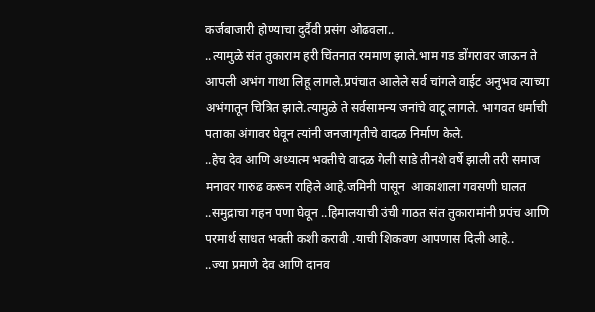कर्जबाजारी होण्याचा दुर्दैवी प्रसंग ओढवला..
..त्यामुळे संत तुकाराम हरी चिंतनात रममाण झाले.भाम गड डोंगरावर जाऊन ते आपली अभंग गाथा लिहू लागले.प्रपंचात आलेले सर्व चांगले वाईट अनुभव त्याच्या अभंगातून चित्रित झाले.त्यामुळे ते सर्वसामन्य जनांचे वाटू लागले. भागवत धर्माची पताका अंगावर घेवून त्यांनी जनजागृतीचे वादळ निर्माण केले.
..हेच देव आणि अध्यात्म भक्तीचे वादळ गेली साडे तीनशे वर्षे झाली तरी समाज मनावर गारुढ करून राहिले आहे.जमिनी पासून  आकाशाला गवसणी घालत ..समुद्राचा गहन पणा घेवून ..हिमालयाची उंची गाठत संत तुकारामांनी प्रपंच आणि परमार्थ साधत भक्ती कशी करावी .याची शिकवण आपणास दिली आहे..
..ज्या प्रमाणे देव आणि दानव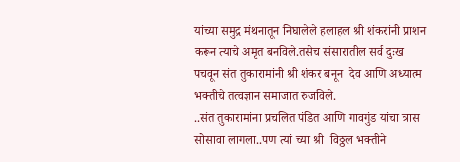यांच्या समुद्र मंथनातून निघालेले हलाहल श्री शंकरांनी प्राशन करून त्याचे अमृत बनविले.तसेच संसारातील सर्व दुःख पचवून संत तुकारामांनी श्री शंकर बनून  देव आणि अध्यात्म भक्तीचे तत्वज्ञान समाजात रुजविले.
..संत तुकारामांना प्रचलित पंडित आणि गावगुंड यांचा त्रास सोसावा लागला..पण त्यां च्या श्री  विठ्ठल भक्तीने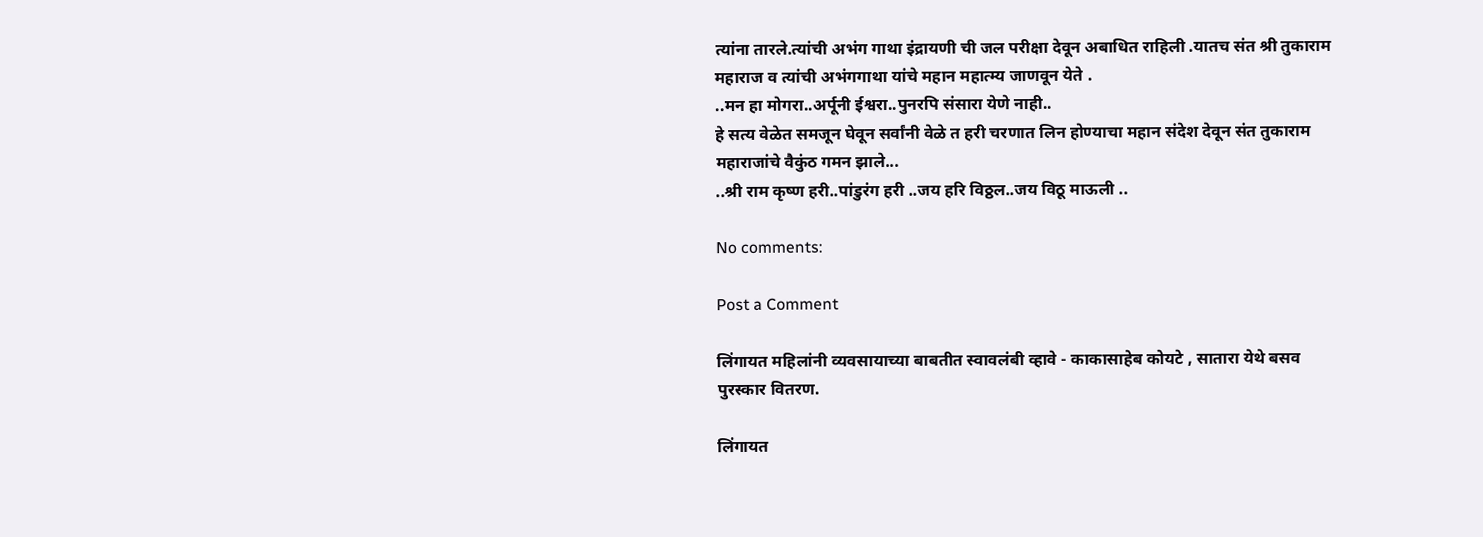त्यांना तारले.त्यांची अभंग गाथा इंद्रायणी ची जल परीक्षा देवून अबाधित राहिली .यातच संत श्री तुकाराम महाराज व त्यांची अभंगगाथा यांचे महान महात्म्य जाणवून येते .
..मन हा मोगरा..अर्पूनी ईश्वरा..पुनरपि संसारा येणे नाही..
हे सत्य वेळेत समजून घेवून सर्वांनी वेळे त हरी चरणात लिन होण्याचा महान संदेश देवून संत तुकाराम महाराजांचे वैकुंठ गमन झाले...
..श्री राम कृष्ण हरी..पांडुरंग हरी ..जय हरि विठ्ठल..जय विठू माऊली ..

No comments:

Post a Comment

लिंगायत महिलांनी व्यवसायाच्या बाबतीत स्वावलंबी व्हावे - काकासाहेब कोयटे , सातारा येथे बसव पुरस्कार वितरण.

लिंगायत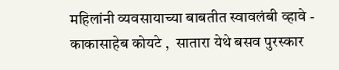महिलांनी व्यवसायाच्या बाबतीत स्वावलंबी व्हावे - काकासाहेब कोयटे ,  सातारा येथे बसव पुरस्कार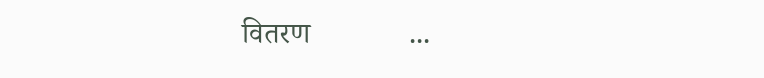वितरण             ...